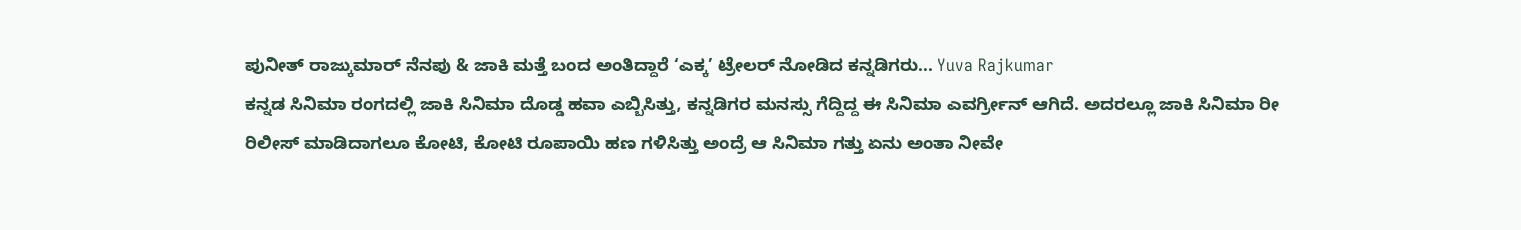ಪುನೀತ್ ರಾಜ್ಕುಮಾರ್ ನೆನಪು & ಜಾಕಿ ಮತ್ತೆ ಬಂದ ಅಂತಿದ್ದಾರೆ ‘ಎಕ್ಕ’ ಟ್ರೇಲರ್ ನೋಡಿದ ಕನ್ನಡಿಗರು... Yuva Rajkumar
ಕನ್ನಡ ಸಿನಿಮಾ ರಂಗದಲ್ಲಿ ಜಾಕಿ ಸಿನಿಮಾ ದೊಡ್ಡ ಹವಾ ಎಬ್ಬಿಸಿತ್ತು, ಕನ್ನಡಿಗರ ಮನಸ್ಸು ಗೆದ್ದಿದ್ದ ಈ ಸಿನಿಮಾ ಎವರ್ಗ್ರೀನ್ ಆಗಿದೆ. ಅದರಲ್ಲೂ ಜಾಕಿ ಸಿನಿಮಾ ರೀ ರಿಲೀಸ್ ಮಾಡಿದಾಗಲೂ ಕೋಟಿ, ಕೋಟಿ ರೂಪಾಯಿ ಹಣ ಗಳಿಸಿತ್ತು ಅಂದ್ರೆ ಆ ಸಿನಿಮಾ ಗತ್ತು ಏನು ಅಂತಾ ನೀವೇ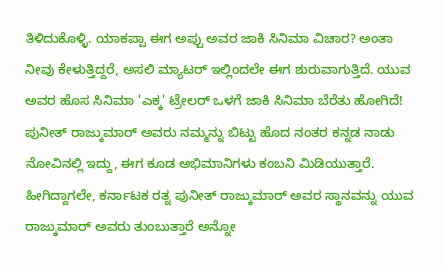ತಿಳಿದುಕೊಳ್ಳಿ. ಯಾಕಪ್ಪಾ ಈಗ ಅಪ್ಪು ಅವರ ಜಾಕಿ ಸಿನಿಮಾ ವಿಚಾರ? ಅಂತಾ ನೀವು ಕೇಳುತ್ತಿದ್ದರೆ, ಅಸಲಿ ಮ್ಯಾಟರ್ ಇಲ್ಲಿಂದಲೇ ಈಗ ಶುರುವಾಗುತ್ತಿದೆ. ಯುವ ಅವರ ಹೊಸ ಸಿನಿಮಾ 'ಎಕ್ಕ' ಟ್ರೇಲರ್ ಒಳಗೆ ಜಾಕಿ ಸಿನಿಮಾ ಬೆರೆತು ಹೋಗಿದೆ!
ಪುನೀತ್ ರಾಜ್ಕುಮಾರ್ ಅವರು ನಮ್ಮನ್ನು ಬಿಟ್ಟು ಹೊದ ನಂತರ ಕನ್ನಡ ನಾಡು ನೋವಿನಲ್ಲಿ ಇದ್ದು, ಈಗ ಕೂಡ ಅಭಿಮಾನಿಗಳು ಕಂಬನಿ ಮಿಡಿಯುತ್ತಾರೆ. ಹೀಗಿದ್ದಾಗಲೇ, ಕರ್ನಾಟಕ ರತ್ನ ಪುನೀತ್ ರಾಜ್ಕುಮಾರ್ ಅವರ ಸ್ಥಾನವನ್ನು ಯುವ ರಾಜ್ಕುಮಾರ್ ಅವರು ತುಂಬುತ್ತಾರೆ ಅನ್ನೋ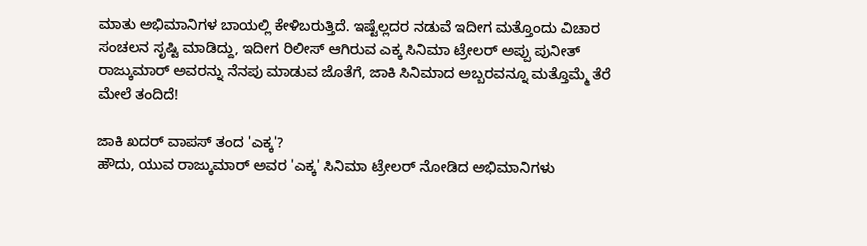ಮಾತು ಅಭಿಮಾನಿಗಳ ಬಾಯಲ್ಲಿ ಕೇಳಿಬರುತ್ತಿದೆ. ಇಷ್ಟೆಲ್ಲದರ ನಡುವೆ ಇದೀಗ ಮತ್ತೊಂದು ವಿಚಾರ ಸಂಚಲನ ಸೃಷ್ಟಿ ಮಾಡಿದ್ದು, ಇದೀಗ ರಿಲೀಸ್ ಆಗಿರುವ ಎಕ್ಕ ಸಿನಿಮಾ ಟ್ರೇಲರ್ ಅಪ್ಪು ಪುನೀತ್ ರಾಜ್ಕುಮಾರ್ ಅವರನ್ನು ನೆನಪು ಮಾಡುವ ಜೊತೆಗೆ, ಜಾಕಿ ಸಿನಿಮಾದ ಅಬ್ಬರವನ್ನೂ ಮತ್ತೊಮ್ಮೆ ತೆರೆ ಮೇಲೆ ತಂದಿದೆ!

ಜಾಕಿ ಖದರ್ ವಾಪಸ್ ತಂದ 'ಎಕ್ಕ'?
ಹೌದು, ಯುವ ರಾಜ್ಕುಮಾರ್ ಅವರ 'ಎಕ್ಕ' ಸಿನಿಮಾ ಟ್ರೇಲರ್ ನೋಡಿದ ಅಭಿಮಾನಿಗಳು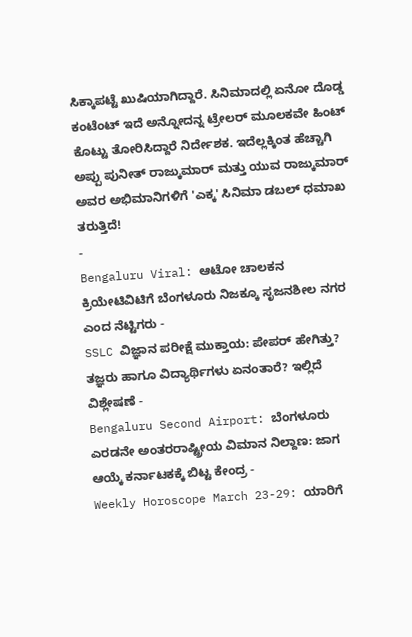ಸಿಕ್ಕಾಪಟ್ಟೆ ಖುಷಿಯಾಗಿದ್ದಾರೆ. ಸಿನಿಮಾದಲ್ಲಿ ಏನೋ ದೊಡ್ಡ ಕಂಟೆಂಟ್ ಇದೆ ಅನ್ನೋದನ್ನ ಟ್ರೇಲರ್ ಮೂಲಕವೇ ಹಿಂಟ್ ಕೊಟ್ಟು ತೋರಿಸಿದ್ದಾರೆ ನಿರ್ದೇಶಕ. ಇದೆಲ್ಲಕ್ಕಿಂತ ಹೆಚ್ಚಾಗಿ ಅಪ್ಪು ಪುನೀತ್ ರಾಜ್ಕುಮಾರ್ ಮತ್ತು ಯುವ ರಾಜ್ಕುಮಾರ್ ಅವರ ಅಭಿಮಾನಿಗಳಿಗೆ 'ಎಕ್ಕ' ಸಿನಿಮಾ ಡಬಲ್ ಧಮಾಖ ತರುತ್ತಿದೆ!
-
Bengaluru Viral: ಆಟೋ ಚಾಲಕನ ಕ್ರಿಯೇಟಿವಿಟಿಗೆ ಬೆಂಗಳೂರು ನಿಜಕ್ಕೂ ಸೃಜನಶೀಲ ನಗರ ಎಂದ ನೆಟ್ಟಿಗರು -
SSLC ವಿಜ್ಞಾನ ಪರೀಕ್ಷೆ ಮುಕ್ತಾಯ: ಪೇಪರ್ ಹೇಗಿತ್ತು? ತಜ್ಞರು ಹಾಗೂ ವಿದ್ಯಾರ್ಥಿಗಳು ಏನಂತಾರೆ? ಇಲ್ಲಿದೆ ವಿಶ್ಲೇಷಣೆ -
Bengaluru Second Airport: ಬೆಂಗಳೂರು ಎರಡನೇ ಅಂತರರಾಷ್ಟ್ರೀಯ ವಿಮಾನ ನಿಲ್ದಾಣ: ಜಾಗ ಆಯ್ಕೆ ಕರ್ನಾಟಕಕ್ಕೆ ಬಿಟ್ಟ ಕೇಂದ್ರ -
Weekly Horoscope March 23-29: ಯಾರಿಗೆ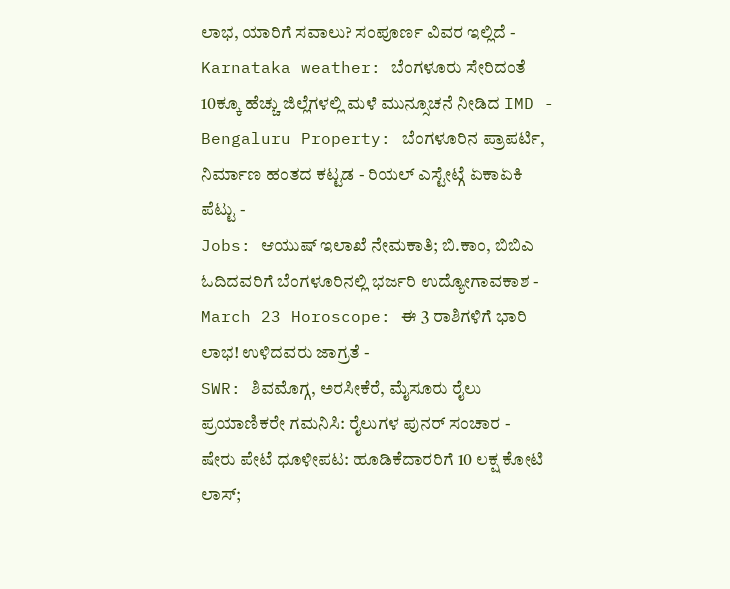ಲಾಭ, ಯಾರಿಗೆ ಸವಾಲು? ಸಂಪೂರ್ಣ ವಿವರ ಇಲ್ಲಿದೆ -
Karnataka weather: ಬೆಂಗಳೂರು ಸೇರಿದಂತೆ 10ಕ್ಕೂ ಹೆಚ್ಚು ಜಿಲ್ಲೆಗಳಲ್ಲಿ ಮಳೆ ಮುನ್ಸೂಚನೆ ನೀಡಿದ IMD -
Bengaluru Property: ಬೆಂಗಳೂರಿನ ಪ್ರಾಪರ್ಟಿ, ನಿರ್ಮಾಣ ಹಂತದ ಕಟ್ಟಡ - ರಿಯಲ್ ಎಸ್ಟೇಟ್ಗೆ ಏಕಾಏಕಿ ಪೆಟ್ಟು -
Jobs: ಆಯುಷ್ ಇಲಾಖೆ ನೇಮಕಾತಿ; ಬಿ.ಕಾಂ, ಬಿಬಿಎ ಓದಿದವರಿಗೆ ಬೆಂಗಳೂರಿನಲ್ಲಿ ಭರ್ಜರಿ ಉದ್ಯೋಗಾವಕಾಶ -
March 23 Horoscope: ಈ 3 ರಾಶಿಗಳಿಗೆ ಭಾರಿ ಲಾಭ! ಉಳಿದವರು ಜಾಗ್ರತೆ -
SWR: ಶಿವಮೊಗ್ಗ, ಅರಸೀಕೆರೆ, ಮೈಸೂರು ರೈಲು ಪ್ರಯಾಣಿಕರೇ ಗಮನಿಸಿ: ರೈಲುಗಳ ಪುನರ್ ಸಂಚಾರ -
ಷೇರು ಪೇಟೆ ಧೂಳೀಪಟ: ಹೂಡಿಕೆದಾರರಿಗೆ 10 ಲಕ್ಷ ಕೋಟಿ ಲಾಸ್;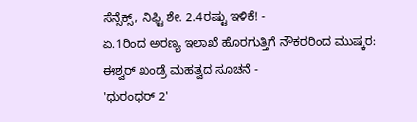ಸೆನ್ಸೆಕ್ಸ್, ನಿಫ್ಟಿ ಶೇ. 2.4ರಷ್ಟು ಇಳಿಕೆ! -
ಏ.1ರಿಂದ ಅರಣ್ಯ ಇಲಾಖೆ ಹೊರಗುತ್ತಿಗೆ ನೌಕರರಿಂದ ಮುಷ್ಕರ: ಈಶ್ವರ್ ಖಂಡ್ರೆ ಮಹತ್ವದ ಸೂಚನೆ -
'ಧುರಂಧರ್ 2'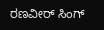ರಣವೀರ್ ಸಿಂಗ್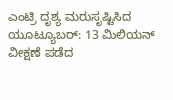ಎಂಟ್ರಿ ದೃಶ್ಯ ಮರುಸೃಷ್ಟಿಸಿದ ಯೂಟ್ಯೂಬರ್: 13 ಮಿಲಿಯನ್ ವೀಕ್ಷಣೆ ಪಡೆದ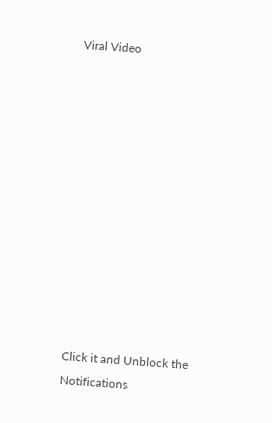Viral Video












Click it and Unblock the Notifications